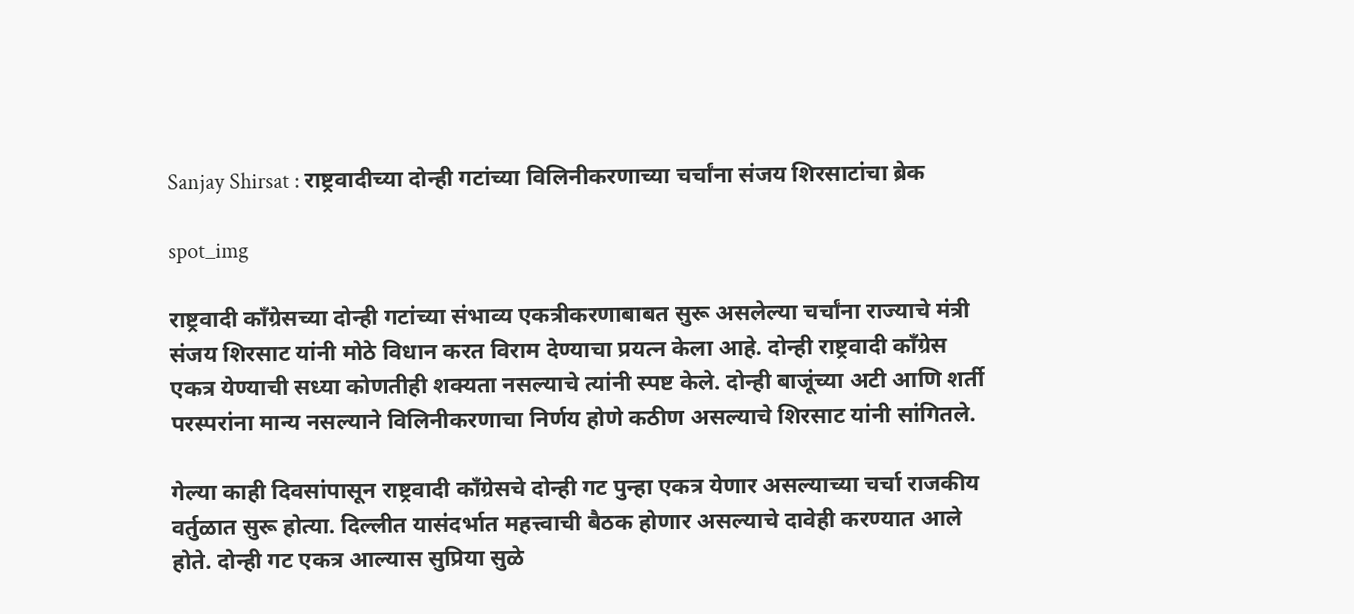Sanjay Shirsat : राष्ट्रवादीच्या दोन्ही गटांच्या विलिनीकरणाच्या चर्चांना संजय शिरसाटांचा ब्रेक

spot_img

राष्ट्रवादी काँग्रेसच्या दोन्ही गटांच्या संभाव्य एकत्रीकरणाबाबत सुरू असलेल्या चर्चांना राज्याचे मंत्री संजय शिरसाट यांनी मोठे विधान करत विराम देण्याचा प्रयत्न केला आहे. दोन्ही राष्ट्रवादी काँग्रेस एकत्र येण्याची सध्या कोणतीही शक्यता नसल्याचे त्यांनी स्पष्ट केले. दोन्ही बाजूंच्या अटी आणि शर्ती परस्परांना मान्य नसल्याने विलिनीकरणाचा निर्णय होणे कठीण असल्याचे शिरसाट यांनी सांगितले.

गेल्या काही दिवसांपासून राष्ट्रवादी काँग्रेसचे दोन्ही गट पुन्हा एकत्र येणार असल्याच्या चर्चा राजकीय वर्तुळात सुरू होत्या. दिल्लीत यासंदर्भात महत्त्वाची बैठक होणार असल्याचे दावेही करण्यात आले होते. दोन्ही गट एकत्र आल्यास सुप्रिया सुळे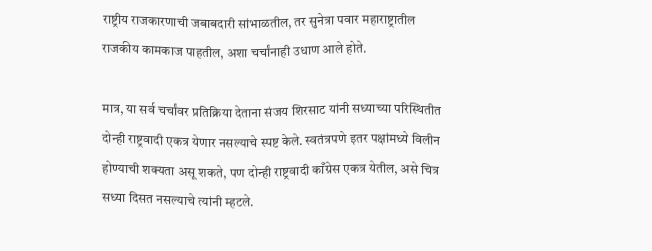राष्ट्रीय राजकारणाची जबाबदारी सांभाळतील, तर सुनेत्रा पवार महाराष्ट्रातील राजकीय कामकाज पाहतील, अशा चर्चांनाही उधाण आले होते.

मात्र, या सर्व चर्चांवर प्रतिक्रिया देताना संजय शिरसाट यांनी सध्याच्या परिस्थितीत दोन्ही राष्ट्रवादी एकत्र येणार नसल्याचे स्पष्ट केले. स्वतंत्रपणे इतर पक्षांमध्ये विलीन होण्याची शक्यता असू शकते, पण दोन्ही राष्ट्रवादी काँग्रेस एकत्र येतील, असे चित्र सध्या दिसत नसल्याचे त्यांनी म्हटले.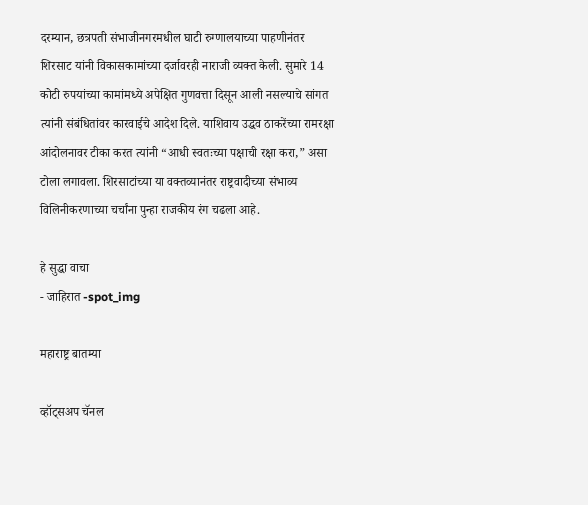दरम्यान, छत्रपती संभाजीनगरमधील घाटी रुग्णालयाच्या पाहणीनंतर शिरसाट यांनी विकासकामांच्या दर्जावरही नाराजी व्यक्त केली. सुमारे 14 कोटी रुपयांच्या कामांमध्ये अपेक्षित गुणवत्ता दिसून आली नसल्याचे सांगत त्यांनी संबंधितांवर कारवाईचे आदेश दिले. याशिवाय उद्धव ठाकरेंच्या रामरक्षा आंदोलनावर टीका करत त्यांनी “आधी स्वतःच्या पक्षाची रक्षा करा,” असा टोला लगावला. शिरसाटांच्या या वक्तव्यानंतर राष्ट्रवादीच्या संभाव्य विलिनीकरणाच्या चर्चांना पुन्हा राजकीय रंग चढला आहे.

हे सुद्धा वाचा
- जाहिरात -spot_img

महाराष्ट्र बातम्या

व्हॉट्सअप चॅनल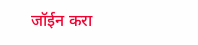जॉईन करा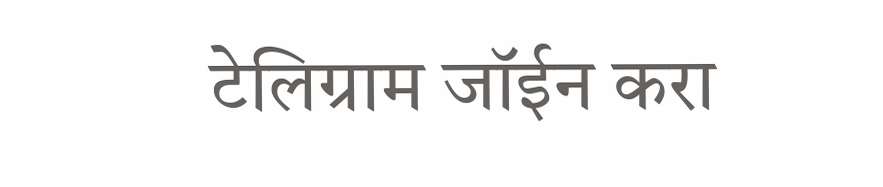टेलिग्राम जॉईन करा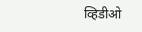व्हिडीओ